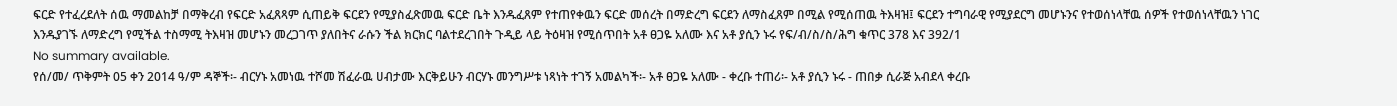ፍርድ የተፈረደለት ሰዉ ማመልከቻ በማቅረብ የፍርድ አፈጸጻም ሲጠይቅ ፍርደን የሚያስፈጽመዉ ፍርድ ቤት እንዱፈጸም የተጠየቀዉን ፍርድ መሰረት በማድረግ ፍርደን ለማስፈጸም በሚል የሚሰጠዉ ትእዛዝ፤ ፍርደን ተግባራዊ የሚያደርግ መሆኑንና የተወሰነላቸዉ ሰዎች የተወሰነላቸዉን ነገር እንዱያገኙ ለማድረግ የሚችል ተስማሚ ትእዛዝ መሆኑን መረጋገጥ ያለበትና ራሱን ችል ክርክር ባልተደረገበት ጉዲይ ላይ ትዕዛዝ የሚሰጥበት አቶ ፀጋዬ አለሙ እና አቶ ያሲን ኑሩ የፍ/ብ/ስ/ስ/ሕግ ቁጥር 378 እና 392/1
No summary available.
የሰ/መ/ ጥቅምት 05 ቀን 2014 ዓ/ም ዳኞች፡- ብርሃኑ አመነዉ ተሾመ ሽፈራዉ ሀብታሙ እርቅይሁን ብርሃኑ መንግሥቱ ነጻነት ተገኝ አመልካች፡- አቶ ፀጋዬ አለሙ - ቀረቡ ተጠሪ፡- አቶ ያሲን ኑሩ - ጠበቃ ሲራጅ አብደላ ቀረቡ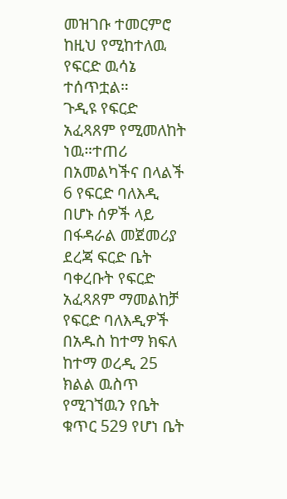መዝገቡ ተመርምሮ ከዚህ የሚከተለዉ የፍርድ ዉሳኔ ተሰጥቷል።
ጉዲዩ የፍርድ አፈጻጸም የሚመለከት ነዉ።ተጠሪ በአመልካችና በላልች 6 የፍርድ ባለእዲ በሆኑ ሰዎች ላይ በፋዳራል መጀመሪያ ደረጃ ፍርድ ቤት ባቀረቡት የፍርድ አፈጻጸም ማመልከቻ የፍርድ ባለእዲዎች በአዱስ ከተማ ክፍለ ከተማ ወረዲ 25 ክልል ዉስጥ የሚገኘዉን የቤት ቁጥር 529 የሆነ ቤት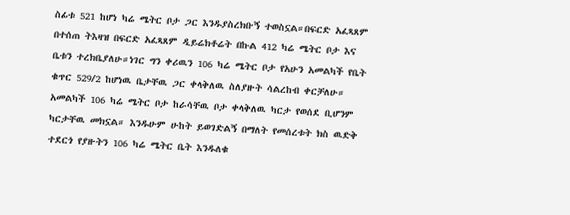ስፊቱ 521 ከሆነ ካሬ ሜትር ቦታ ጋር እንዱያስረክቡኝ ተወስኗል።በፍርድ አፈጻጸም በተሰጠ ትእዛዝ በፍርድ አፈጻጸም ዲይሬክቶሬት በኩል 412 ካሬ ሜትር ቦታ እና ቤቱን ተረክቤያለሁ።ነገር ግን ቀሪዉን 106 ካሬ ሜትር ቦታ የአሁን አመልካች የቤት ቁጥር 529/2 ከሆነዉ ቤታቸዉ ጋር ቀላቅለዉ ስለያዙት ሳልረከብ ቀርቻለሁ። አመልካች 106 ካሬ ሜትር ቦታ ከራሳቸዉ ቦታ ቀላቅለዉ ካርታ የወሰደ ቢሆንም ካርታቸዉ መክኗል። እንዱሁም ሁከት ይወገድልኝ በማለት የመሰረቱት ክስ ዉድቅ ተደርጎ የያዙትን 106 ካሬ ሜትር ቤት እንዱለቁ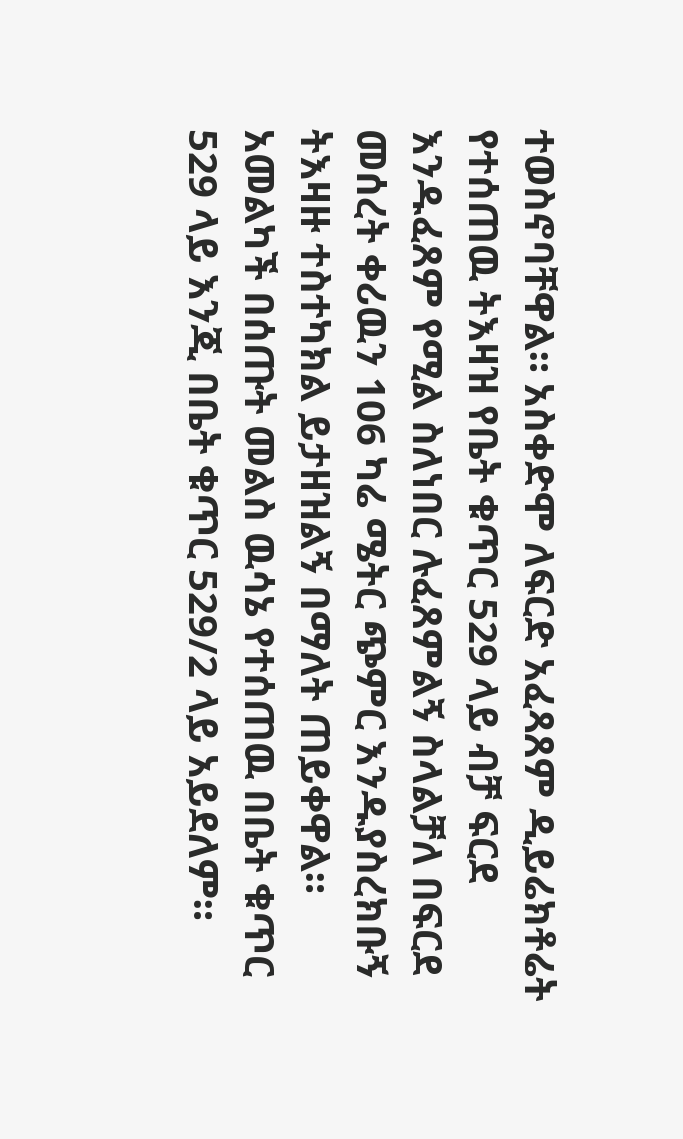ተወስኖባቸዋል። አስቀድሞ ለፍርድ አፈጻጸም ዲይሬክቶሬት የተሰጠዉ ትእዛዝ የቤት ቁጥር 529 ላይ ብቻ ፍርደ እንዱፈጸም የሚል ስለነበር ሉፈጸምልኝ ስላልቻለ በፍርደ መሰረት ቀሪዉን 106 ካሬ ሜትር ጭምር እንዱያስረክቡኝ ትእዛዙ ተስተካክል ይታዘዝልኝ በማለት ጠይቀዋል።
አመልካች በሰጡት መልስ ዉሳኔ የተሰጠዉ በቤት ቁጥር 529 ላይ እንጂ በቤት ቁጥር 529/2 ላይ አይደለም።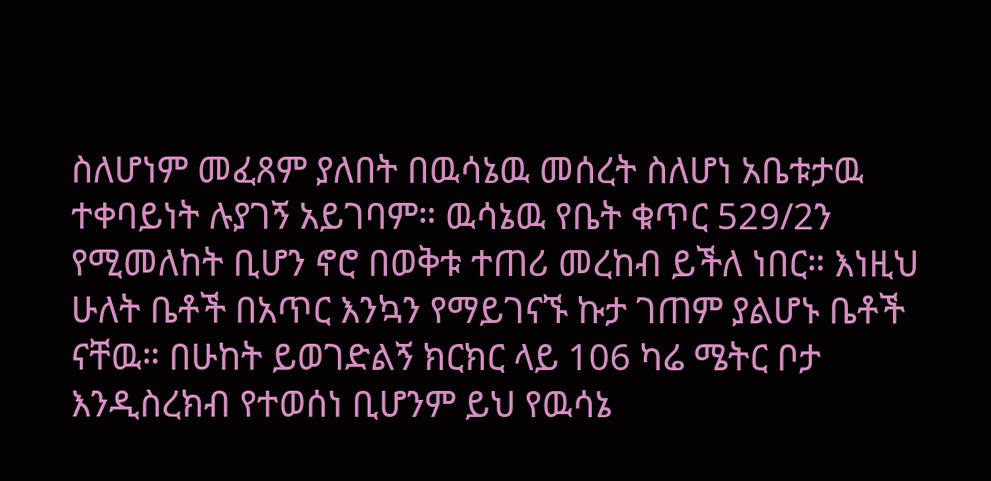ስለሆነም መፈጸም ያለበት በዉሳኔዉ መሰረት ስለሆነ አቤቱታዉ ተቀባይነት ሉያገኝ አይገባም። ዉሳኔዉ የቤት ቁጥር 529/2ን የሚመለከት ቢሆን ኖሮ በወቅቱ ተጠሪ መረከብ ይችለ ነበር። እነዚህ ሁለት ቤቶች በአጥር እንኳን የማይገናኙ ኩታ ገጠም ያልሆኑ ቤቶች ናቸዉ። በሁከት ይወገድልኝ ክርክር ላይ 106 ካሬ ሜትር ቦታ እንዲስረክብ የተወሰነ ቢሆንም ይህ የዉሳኔ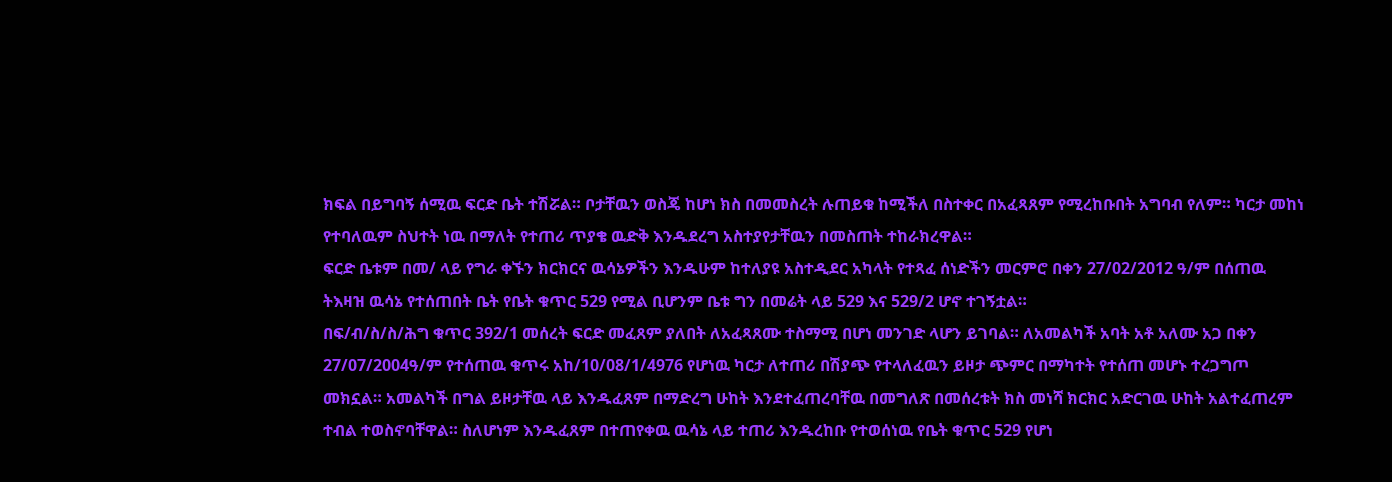ክፍል በይግባኝ ሰሚዉ ፍርድ ቤት ተሽሯል። ቦታቸዉን ወስጄ ከሆነ ክስ በመመስረት ሉጠይቁ ከሚችለ በስተቀር በአፈጻጸም የሚረከቡበት አግባብ የለም። ካርታ መከነ የተባለዉም ስህተት ነዉ በማለት የተጠሪ ጥያቄ ዉድቅ እንዱደረግ አስተያየታቸዉን በመስጠት ተከራክረዋል።
ፍርድ ቤቱም በመ/ ላይ የግራ ቀኙን ክርክርና ዉሳኔዎችን እንዱሁም ከተለያዩ አስተዲደር አካላት የተጻፈ ሰነድችን መርምሮ በቀን 27/02/2012 ዓ/ም በሰጠዉ ትእዛዝ ዉሳኔ የተሰጠበት ቤት የቤት ቁጥር 529 የሚል ቢሆንም ቤቱ ግን በመሬት ላይ 529 እና 529/2 ሆኖ ተገኝቷል።
በፍ/ብ/ስ/ስ/ሕግ ቁጥር 392/1 መሰረት ፍርድ መፈጸም ያለበት ለአፈጻጸሙ ተስማሚ በሆነ መንገድ ላሆን ይገባል። ለአመልካች አባት አቶ አለሙ አጋ በቀን 27/07/2004ዓ/ም የተሰጠዉ ቁጥሩ አከ/10/08/1/4976 የሆነዉ ካርታ ለተጠሪ በሽያጭ የተላለፈዉን ይዞታ ጭምር በማካተት የተሰጠ መሆኑ ተረጋግጦ መክኗል። አመልካች በግል ይዞታቸዉ ላይ እንዱፈጸም በማድረግ ሁከት እንደተፈጠረባቸዉ በመግለጽ በመሰረቱት ክስ መነሻ ክርክር አድርገዉ ሁከት አልተፈጠረም ተብል ተወስኖባቸዋል። ስለሆነም እንዱፈጸም በተጠየቀዉ ዉሳኔ ላይ ተጠሪ እንዱረከቡ የተወሰነዉ የቤት ቁጥር 529 የሆነ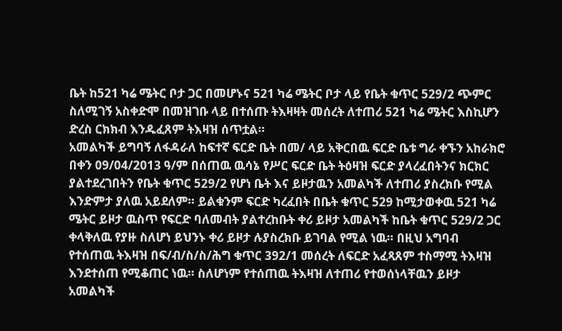ቤት ከ521 ካሬ ሜትር ቦታ ጋር በመሆኑና 521 ካሬ ሜትር ቦታ ላይ የቤት ቁጥር 529/2 ጭምር ስለሚገኝ አስቀድሞ በመዝገቡ ላይ በተሰጡ ትእዛዛት መሰረት ለተጠሪ 521 ካሬ ሜትር እስኪሆን ድረስ ርክክብ እንዱፈጸም ትእዛዝ ሰጥቷል።
አመልካች ይግባኝ ለፋዳራለ ከፍተኛ ፍርድ ቤት በመ/ ላይ አቅርበዉ ፍርድ ቤቱ ግራ ቀኙን አከራክሮ በቀን 09/04/2013 ዓ/ም በሰጠዉ ዉሳኔ የሥር ፍርድ ቤት ትዕዛዝ ፍርድ ያላረፈበትንና ክርክር ያልተደረገበትን የቤት ቁጥር 529/2 የሆነ ቤት እና ይዞታዉን አመልካች ለተጠሪ ያስረክቡ የሚል እንድምታ ያለዉ አይደለም። ይልቁንም ፍርድ ካረፈበት በቤት ቁጥር 529 ከሚታወቀዉ 521 ካሬ ሜትር ይዞታ ዉስጥ የፍርድ ባለመብት ያልተረከቡት ቀሪ ይዞታ አመልካች ከቤት ቁጥር 529/2 ጋር ቀላቅለዉ የያዙ ስለሆነ ይህንኑ ቀሪ ይዞታ ሉያስረክቡ ይገባል የሚል ነዉ። በዚህ አግባብ የተሰጠዉ ትእዛዝ በፍ/ብ/ስ/ስ/ሕግ ቁጥር 392/1 መሰረት ለፍርድ አፈጻጸም ተስማሚ ትእዛዝ እንደተሰጠ የሚቆጠር ነዉ። ስለሆነም የተሰጠዉ ትእዛዝ ለተጠሪ የተወሰነላቸዉን ይዞታ አመልካች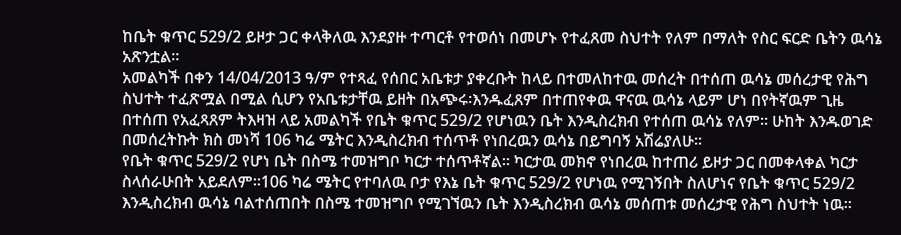ከቤት ቁጥር 529/2 ይዞታ ጋር ቀላቅለዉ እንደያዙ ተጣርቶ የተወሰነ በመሆኑ የተፈጸመ ስህተት የለም በማለት የስር ፍርድ ቤትን ዉሳኔ አጽንቷል።
አመልካች በቀን 14/04/2013 ዓ/ም የተጻፈ የሰበር አቤቱታ ያቀረቡት ከላይ በተመለከተዉ መሰረት በተሰጠ ዉሳኔ መሰረታዊ የሕግ ስህተት ተፈጽሟል በሚል ሲሆን የአቤቱታቸዉ ይዘት በአጭሩ፡እንዱፈጸም በተጠየቀዉ ዋናዉ ዉሳኔ ላይም ሆነ በየትኛዉም ጊዜ በተሰጠ የአፈጻጸም ትእዛዝ ላይ አመልካች የቤት ቁጥር 529/2 የሆነዉን ቤት እንዲስረክብ የተሰጠ ዉሳኔ የለም። ሁከት እንዱወገድ በመሰረትኩት ክስ መነሻ 106 ካሬ ሜትር እንዲስረክብ ተሰጥቶ የነበረዉን ዉሳኔ በይግባኝ አሽሬያለሁ።
የቤት ቁጥር 529/2 የሆነ ቤት በስሜ ተመዝግቦ ካርታ ተሰጥቶኛል። ካርታዉ መክኖ የነበረዉ ከተጠሪ ይዞታ ጋር በመቀላቀል ካርታ ስላሰራሁበት አይደለም።106 ካሬ ሜትር የተባለዉ ቦታ የእኔ ቤት ቁጥር 529/2 የሆነዉ የሚገኝበት ስለሆነና የቤት ቁጥር 529/2 እንዲስረክብ ዉሳኔ ባልተሰጠበት በስሜ ተመዝግቦ የሚገኘዉን ቤት እንዲስረክብ ዉሳኔ መሰጠቱ መሰረታዊ የሕግ ስህተት ነዉ።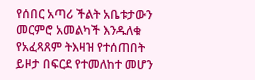የሰበር አጣሪ ችልት አቤቱታውን መርምሮ አመልካች እንዱለቁ የአፈጻጸም ትእዛዝ የተሰጠበት ይዞታ በፍርደ የተመለከተ መሆን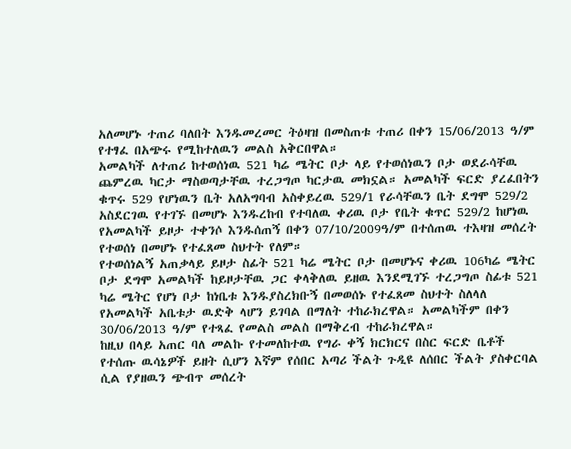አለመሆኑ ተጠሪ ባለበት እንዱመረመር ትዕዛዝ በመስጠቱ ተጠሪ በቀን 15/06/2013 ዓ/ም የተፃፈ በአጭሩ የሚከተለዉን መልስ አቅርበዋል።
አመልካች ለተጠሪ ከተወሰነዉ 521 ካሬ ሜትር ቦታ ላይ የተወሰነዉን ቦታ ወደራሳቸዉ ጨምረዉ ካርታ ማስወጣታቸዉ ተረጋግጦ ካርታዉ መክኗል። አመልካች ፍርድ ያረፈበትን ቁጥሩ 529 የሆነዉን ቤት አለአግባብ አስቀይረዉ 529/1 የራሳቸዉን ቤት ደግሞ 529/2 አስደርገዉ የተገኙ በመሆኑ እንዱረከብ የተባለዉ ቀሪዉ ቦታ የቤት ቁጥር 529/2 ከሆነዉ የአመልካች ይዞታ ተቀንሶ እንዱሰጠኝ በቀን 07/10/2009ዓ/ም በተሰጠዉ ተእዛዝ መሰረት የተወሰነ በመሆኑ የተፈጸመ ስህተት የለም።
የተወሰነልኝ አጠቃላይ ይዞታ ስፊት 521 ካሬ ሜትር ቦታ በመሆኑና ቀሪዉ 106ካሬ ሜትር ቦታ ደግሞ አመልካች ከይዞታቸዉ ጋር ቀላቅለዉ ይዘዉ እንደሚገኙ ተረጋግጦ ስፊቱ 521 ካሬ ሜትር የሆነ ቦታ ከነቤቱ እንዱያስረክቡኝ በመወሰኑ የተፈጸመ ስህተት ስለላለ የአመልካች አቤቱታ ዉድቅ ላሆን ይገባል በማለት ተከራክረዋል። አመልካችም በቀን 30/06/2013 ዓ/ም የተጻፈ የመልስ መልስ በማቅረብ ተከራክረዋል።
ከዚህ በላይ አጠር ባለ መልኩ የተመለከተዉ የግራ ቀኝ ክርክርና በስር ፍርድ ቤቶች የተሰጡ ዉሳኔዎች ይዘት ሲሆን እኛም የሰበር አጣሪ ችልት ጉዲዩ ለሰበር ችልት ያስቀርባል ሲል የያዘዉን ጭብጥ መሰረት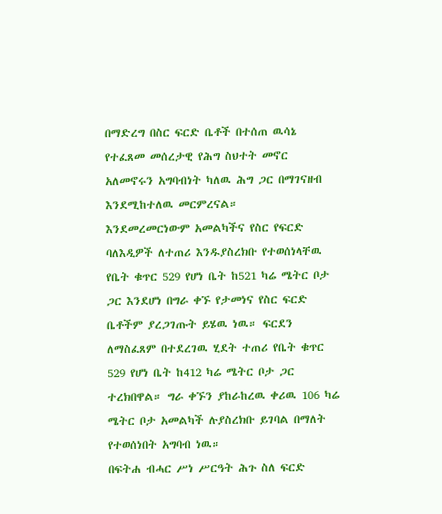በማድረግ በስር ፍርድ ቤቶች በተሰጠ ዉሳኔ የተፈጸመ መሰረታዊ የሕግ ስህተት መኖር አለመኖሩን አግባብነት ካለዉ ሕግ ጋር በማገናዘብ እንደሚከተለዉ መርምረናል።
እንደመረመርነውም አመልካችና የስር የፍርድ ባለእዲዎች ለተጠሪ እንዱያስረክቡ የተወሰነላቸዉ የቤት ቁጥር 529 የሆነ ቤት ከ521 ካሬ ሜትር ቦታ ጋር እንደሆነ በግራ ቀኙ የታመነና የስር ፍርድ ቤቶችም ያረጋገጡት ይሄዉ ነዉ። ፍርደን ለማስፈጸም በተደረገዉ ሂደት ተጠሪ የቤት ቁጥር 529 የሆነ ቤት ከ412 ካሬ ሜትር ቦታ ጋር ተረክበዋል። ግራ ቀኙን ያከራከረዉ ቀሪዉ 106 ካሬ ሜትር ቦታ አመልካች ሉያስረክቡ ይገባል በማለት የተወሰነበት አግባብ ነዉ።
በፍትሐ ብሓር ሥነ ሥርዓት ሕጉ ስለ ፍርድ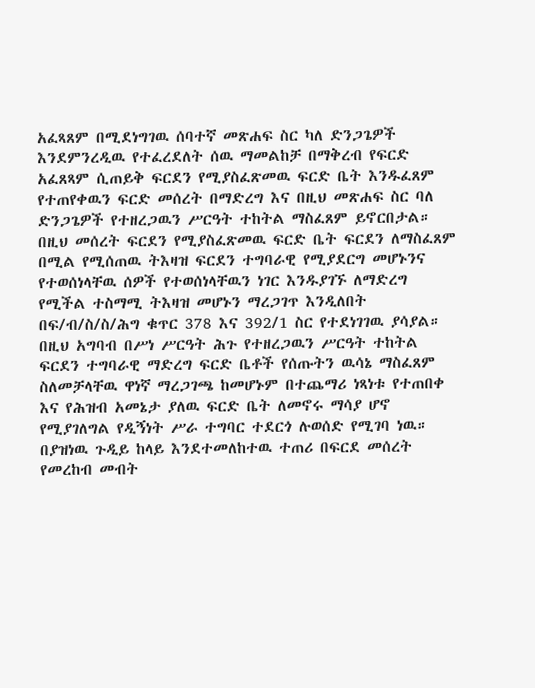አፈጻጸም በሚደነግገዉ ሰባተኛ መጽሐፍ ስር ካለ ድንጋጌዎች እንደምንረዲዉ የተፈረደለት ሰዉ ማመልከቻ በማቅረብ የፍርድ አፈጸጻም ሲጠይቅ ፍርደን የሚያስፈጽመዉ ፍርድ ቤት እንዱፈጸም የተጠየቀዉን ፍርድ መሰረት በማድረግ እና በዚህ መጽሐፍ ስር ባለ ድንጋጌዎች የተዘረጋዉን ሥርዓት ተከትል ማስፈጸም ይኖርበታል። በዚህ መሰረት ፍርደን የሚያስፈጽመዉ ፍርድ ቤት ፍርደን ለማስፈጸም በሚል የሚሰጠዉ ትእዛዝ ፍርደን ተግባራዊ የሚያደርግ መሆኑንና የተወሰነላቸዉ ሰዎች የተወሰነላቸዉን ነገር እንዱያገኙ ለማድረግ የሚችል ተስማሚ ትእዛዝ መሆኑን ማረጋገጥ እንዲለበት በፍ/ብ/ስ/ስ/ሕግ ቁጥር 378 እና 392/1 ስር የተደነገገዉ ያሳያል። በዚህ አግባብ በሥነ ሥርዓት ሕጉ የተዘረጋዉን ሥርዓት ተከትል ፍርደን ተግባራዊ ማድረግ ፍርድ ቤቶች የሰጡትን ዉሳኔ ማስፈጸም ስለመቻላቸዉ ዋነኛ ማረጋገጫ ከመሆኑም በተጨማሪ ነጻነቱ የተጠበቀ እና የሕዝብ አመኔታ ያለዉ ፍርድ ቤት ለመኖሩ ማሳያ ሆኖ የሚያገለግል የዲኝነት ሥራ ተግባር ተደርጎ ሉወሰድ የሚገባ ነዉ።
በያዝነዉ ጉዲይ ከላይ እንደተመለከተዉ ተጠሪ በፍርደ መሰረት የመረከብ መብት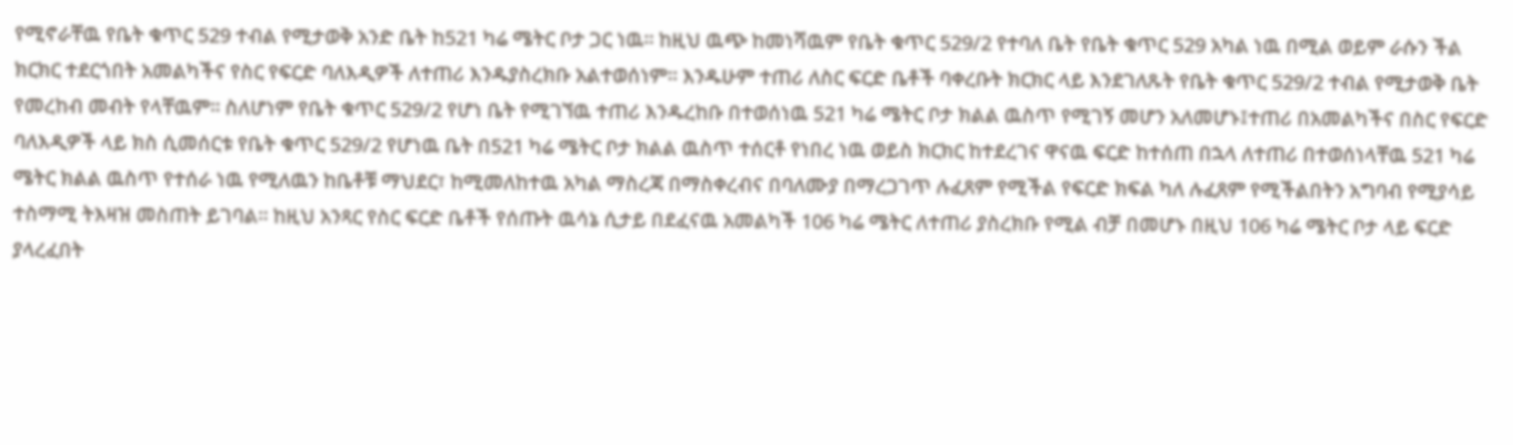የሚኖራቸዉ የቤት ቁጥር 529 ተብል የሚታወቅ አንድ ቤት ከ521 ካሬ ሜትር ቦታ ጋር ነዉ። ከዚህ ዉጭ ከመነሻዉም የቤት ቁጥር 529/2 የተባለ ቤት የቤት ቁጥር 529 አካል ነዉ በሚል ወይም ራሱን ችል ክርክር ተደርጎበት አመልካችና የስር የፍርድ ባለእዲዎች ለተጠሪ እንዱያስረክቡ አልተወሰነም። እንዱሁም ተጠሪ ለስር ፍርድ ቤቶች ባቀረቡት ክርክር ላይ እንደገለጹት የቤት ቁጥር 529/2 ተብል የሚታወቅ ቤት የመረከብ መብት የላቸዉም። ስለሆነም የቤት ቁጥር 529/2 የሆነ ቤት የሚገኘዉ ተጠሪ እንዱረከቡ በተወሰነዉ 521 ካሬ ሜትር ቦታ ክልል ዉስጥ የሚገኝ መሆን አለመሆኑ፤ተጠሪ በአመልካችና በስር የፍርድ ባለእዲዎች ላይ ክስ ሲመሰርቱ የቤት ቁጥር 529/2 የሆነዉ ቤት በ521 ካሬ ሜትር ቦታ ክልል ዉስጥ ተሰርቶ የነበረ ነዉ ወይስ ክርክር ከተደረገና ዋናዉ ፍርድ ከተሰጠ በኋላ ለተጠሪ በተወሰነላቸዉ 521 ካሬ ሜትር ክልል ዉስጥ የተሰራ ነዉ የሚለዉን ከቤቶቹ ማህደር፣ ከሚመለከተዉ አካል ማስረጃ በማስቀረብና በባለሙያ በማረጋገጥ ሉፈጸም የሚችል የፍርድ ክፍል ካለ ሉፈጸም የሚችልበትን አግባብ የሚያሳይ ተስማሚ ትእዛዝ መስጠት ይገባል። ከዚህ አንጻር የስር ፍርድ ቤቶች የሰጡት ዉሳኔ ሲታይ በደፈናዉ አመልካች 106 ካሬ ሜትር ለተጠሪ ያስረክቡ የሚል ብቻ በመሆኑ በዚህ 106 ካሬ ሜትር ቦታ ላይ ፍርድ ያላረፈበት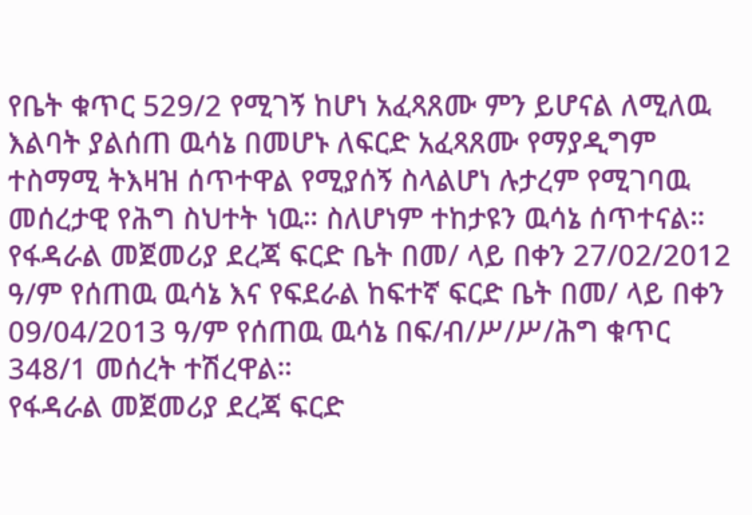የቤት ቁጥር 529/2 የሚገኝ ከሆነ አፈጻጸሙ ምን ይሆናል ለሚለዉ እልባት ያልሰጠ ዉሳኔ በመሆኑ ለፍርድ አፈጻጸሙ የማያዲግም ተስማሚ ትእዛዝ ሰጥተዋል የሚያሰኝ ስላልሆነ ሉታረም የሚገባዉ መሰረታዊ የሕግ ስህተት ነዉ። ስለሆነም ተከታዩን ዉሳኔ ሰጥተናል።
የፋዳራል መጀመሪያ ደረጃ ፍርድ ቤት በመ/ ላይ በቀን 27/02/2012 ዓ/ም የሰጠዉ ዉሳኔ እና የፍደራል ከፍተኛ ፍርድ ቤት በመ/ ላይ በቀን 09/04/2013 ዓ/ም የሰጠዉ ዉሳኔ በፍ/ብ/ሥ/ሥ/ሕግ ቁጥር 348/1 መሰረት ተሽረዋል።
የፋዳራል መጀመሪያ ደረጃ ፍርድ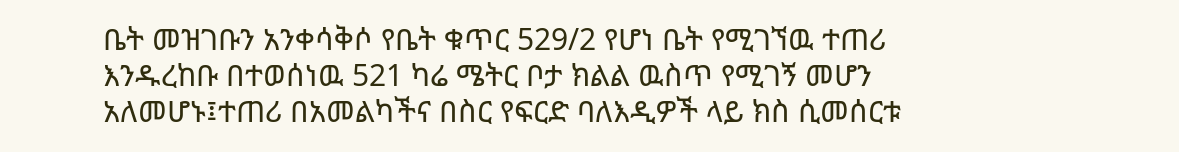ቤት መዝገቡን አንቀሳቅሶ የቤት ቁጥር 529/2 የሆነ ቤት የሚገኘዉ ተጠሪ እንዱረከቡ በተወሰነዉ 521 ካሬ ሜትር ቦታ ክልል ዉስጥ የሚገኝ መሆን አለመሆኑ፤ተጠሪ በአመልካችና በስር የፍርድ ባለእዲዎች ላይ ክስ ሲመሰርቱ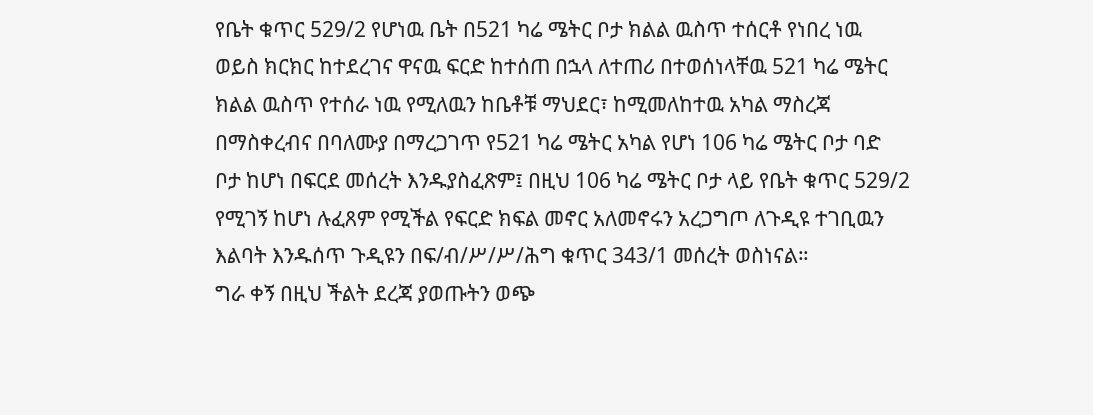የቤት ቁጥር 529/2 የሆነዉ ቤት በ521 ካሬ ሜትር ቦታ ክልል ዉስጥ ተሰርቶ የነበረ ነዉ ወይስ ክርክር ከተደረገና ዋናዉ ፍርድ ከተሰጠ በኋላ ለተጠሪ በተወሰነላቸዉ 521 ካሬ ሜትር ክልል ዉስጥ የተሰራ ነዉ የሚለዉን ከቤቶቹ ማህደር፣ ከሚመለከተዉ አካል ማስረጃ በማስቀረብና በባለሙያ በማረጋገጥ የ521 ካሬ ሜትር አካል የሆነ 106 ካሬ ሜትር ቦታ ባድ ቦታ ከሆነ በፍርደ መሰረት እንዱያስፈጽም፤ በዚህ 106 ካሬ ሜትር ቦታ ላይ የቤት ቁጥር 529/2 የሚገኝ ከሆነ ሉፈጸም የሚችል የፍርድ ክፍል መኖር አለመኖሩን አረጋግጦ ለጉዲዩ ተገቢዉን እልባት እንዱሰጥ ጉዲዩን በፍ/ብ/ሥ/ሥ/ሕግ ቁጥር 343/1 መሰረት ወስነናል።
ግራ ቀኝ በዚህ ችልት ደረጃ ያወጡትን ወጭ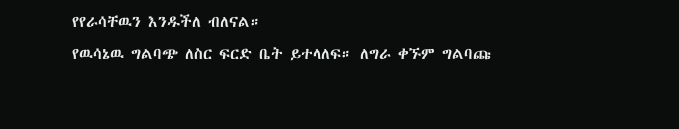የየራሳቸዉን እንዱችለ ብለናል።
የዉሳኔዉ ግልባጭ ለስር ፍርድ ቤት ይተላለፍ። ለግራ ቀኙም ግልባጩ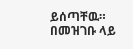ይሰጣቸዉ።
በመዝገቡ ላይ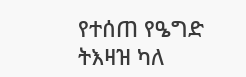የተሰጠ የዔግድ ትእዛዝ ካለ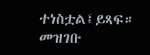ተነስቷል፤ይጻፍ።
መዝገቡ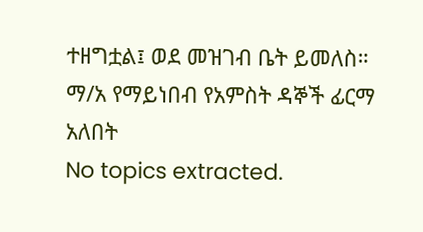ተዘግቷል፤ ወደ መዝገብ ቤት ይመለስ።
ማ/አ የማይነበብ የአምስት ዳኞች ፊርማ አለበት
No topics extracted.